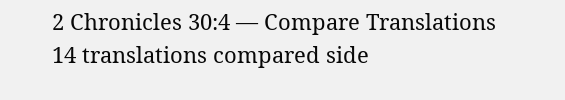2 Chronicles 30:4 — Compare Translations
14 translations compared side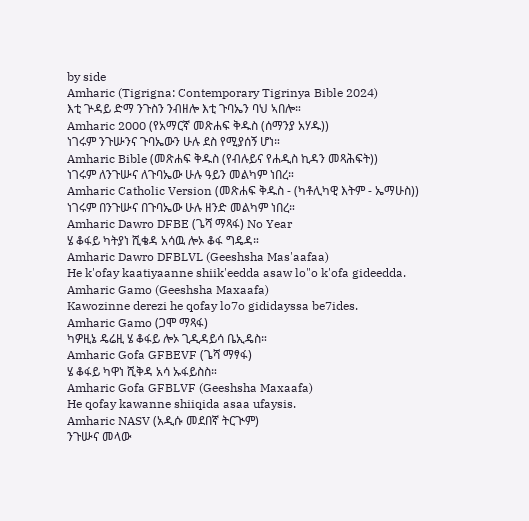by side
Amharic (Tigrigna: Contemporary Tigrinya Bible 2024)
እቲ ጕዳይ ድማ ንጉስን ንብዘሎ እቲ ጉባኤን ባህ ኣበሎ።
Amharic 2000 (የአማርኛ መጽሐፍ ቅዱስ (ሰማንያ አሃዱ))
ነገሩም ንጉሡንና ጉባኤውን ሁሉ ደስ የሚያሰኝ ሆነ።
Amharic Bible (መጽሐፍ ቅዱስ (የብሉይና የሐዲስ ኪዳን መጻሕፍት))
ነገሩም ለንጉሡና ለጉባኤው ሁሉ ዓይን መልካም ነበረ።
Amharic Catholic Version (መጽሐፍ ቅዱስ - (ካቶሊካዊ እትም - ኤማሁስ))
ነገሩም በንጉሡና በጉባኤው ሁሉ ዘንድ መልካም ነበረ።
Amharic Dawro DFBE (ጌሻ ማጻፋ) No Year
ሄ ቆፋይ ካትያነ ሺቄዳ አሳዉ ሎኦ ቆፋ ግዴዳ።
Amharic Dawro DFBLVL (Geeshsha Mas'aafaa)
He k'ofay kaatiyaanne shiik'eedda asaw lo"o k'ofa gideedda.
Amharic Gamo (Geeshsha Maxaafa)
Kawozinne derezi he qofay lo7o gididayssa be7ides.
Amharic Gamo (ጋሞ ማጻፋ)
ካዎዚኔ ዴሬዚ ሄ ቆፋይ ሎኦ ጊዲዳይሳ ቤኢዴስ።
Amharic Gofa GFBEVF (ጌሻ ማፃፋ)
ሄ ቆፋይ ካዋነ ሺቅዳ አሳ ኡፋይስስ።
Amharic Gofa GFBLVF (Geeshsha Maxaafa)
He qofay kawanne shiiqida asaa ufaysis.
Amharic NASV (አዲሱ መደበኛ ትርጒም)
ንጉሡና መላው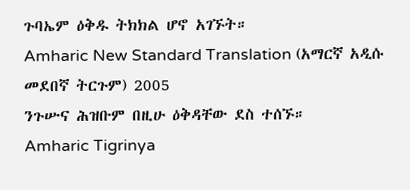ጉባኤም ዕቅዱ ትክክል ሆኖ አገኙት።
Amharic New Standard Translation (አማርኛ አዲሱ መደበኛ ትርጉም) 2005
ንጉሡና ሕዝቡም በዚሁ ዕቅዳቸው ደስ ተሰኙ።
Amharic Tigrinya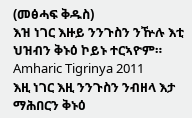(መፅሓፍ ቅዱስ)
እዝ ነገር እዙይ ንንጉስን ንዅሉ እቲ ህዝብን ቅኑዕ ኮይኑ ተርኣዮም።
Amharic Tigrinya 2011
እዚ ነገር እዚ ንንጉስን ንብዘላ እታ ማሕበርን ቅኑዕ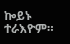ኰይኑ ተራእዮም።